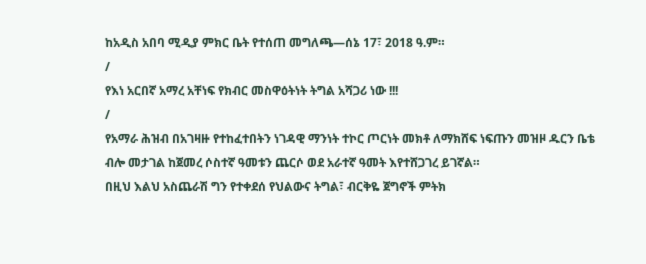ከአዲስ አበባ ሚዲያ ምክር ቤት የተሰጠ መግለጫ—ሰኔ 17፣ 2018 ዓ.ም።
/
የእነ አርበኛ አማረ አቸነፍ የክብር መስዋዕትነት ትግል አሻጋሪ ነው !!!
/
የአማራ ሕዝብ በአገዛዙ የተከፈተበትን ነገዳዊ ማንነት ተኮር ጦርነት መክቶ ለማክሸፍ ነፍጡን መዝዞ ዱርን ቤቴ ብሎ መታገል ከጀመረ ሶስተኛ ዓመቱን ጨርሶ ወደ አራተኛ ዓመት እየተሸጋገረ ይገኛል።
በዚህ እልህ አስጨራሽ ግን የተቀደሰ የህልውና ትግል፣ ብርቅዬ ጀግኖች ምትክ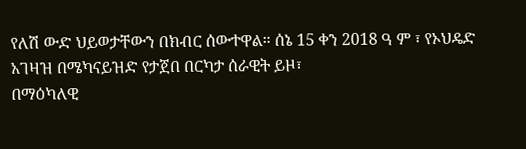የለሽ ውድ ህይወታቸውን በክብር ሰውተዋል። ሰኔ 15 ቀን 2018 ዓ ም ፣ የኦህዴድ አገዛዝ በሜካናይዝድ የታጀበ በርካታ ሰራዊት ይዞ፣
በማዕካለዊ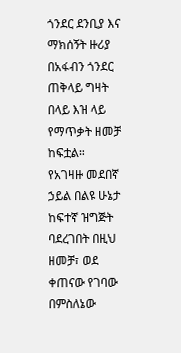ጎንደር ደንቢያ እና ማክሰኝት ዙሪያ በአፋብን ጎንደር ጠቅላይ ግዛት በላይ እዝ ላይ የማጥቃት ዘመቻ ከፍቷል።
የአገዛዙ መደበኛ ኃይል በልዩ ሁኔታ ከፍተኛ ዝግጅት ባደረገበት በዚህ ዘመቻ፣ ወደ ቀጠናው የገባው በምስለኔው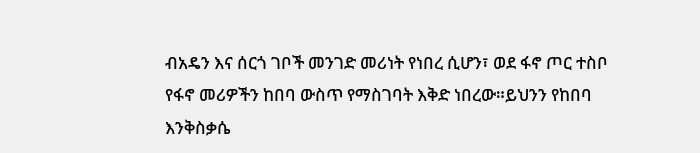ብአዴን እና ሰርጎ ገቦች መንገድ መሪነት የነበረ ሲሆን፣ ወደ ፋኖ ጦር ተስቦ የፋኖ መሪዎችን ከበባ ውስጥ የማስገባት እቅድ ነበረው።ይህንን የከበባ እንቅስቃሴ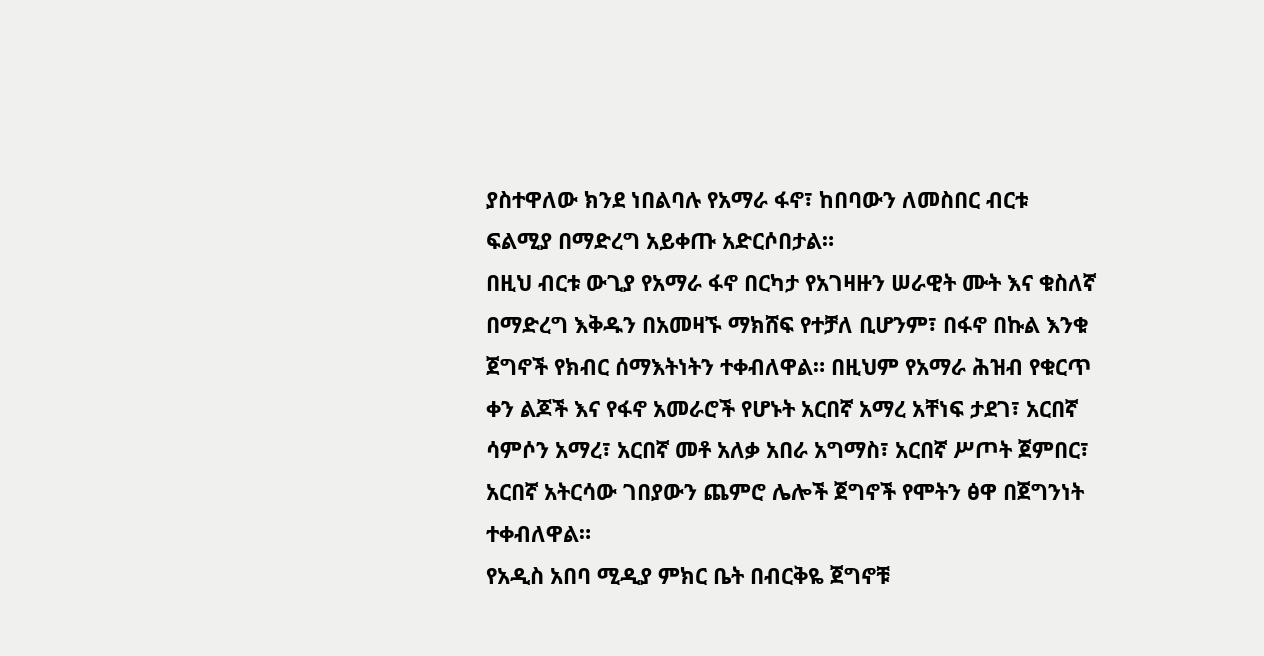ያስተዋለው ክንደ ነበልባሉ የአማራ ፋኖ፣ ከበባውን ለመስበር ብርቱ ፍልሚያ በማድረግ አይቀጡ አድርሶበታል።
በዚህ ብርቱ ውጊያ የአማራ ፋኖ በርካታ የአገዛዙን ሠራዊት ሙት እና ቁስለኛ በማድረግ እቅዱን በአመዛኙ ማክሸፍ የተቻለ ቢሆንም፣ በፋኖ በኩል እንቁ ጀግኖች የክብር ሰማእትነትን ተቀብለዋል። በዚህም የአማራ ሕዝብ የቁርጥ ቀን ልጆች እና የፋኖ አመራሮች የሆኑት አርበኛ አማረ አቸነፍ ታደገ፣ አርበኛ ሳምሶን አማረ፣ አርበኛ መቶ አለቃ አበራ አግማስ፣ አርበኛ ሥጦት ጀምበር፣ አርበኛ አትርሳው ገበያውን ጨምሮ ሌሎች ጀግኖች የሞትን ፅዋ በጀግንነት ተቀብለዋል።
የአዲስ አበባ ሚዲያ ምክር ቤት በብርቅዬ ጀግኖቹ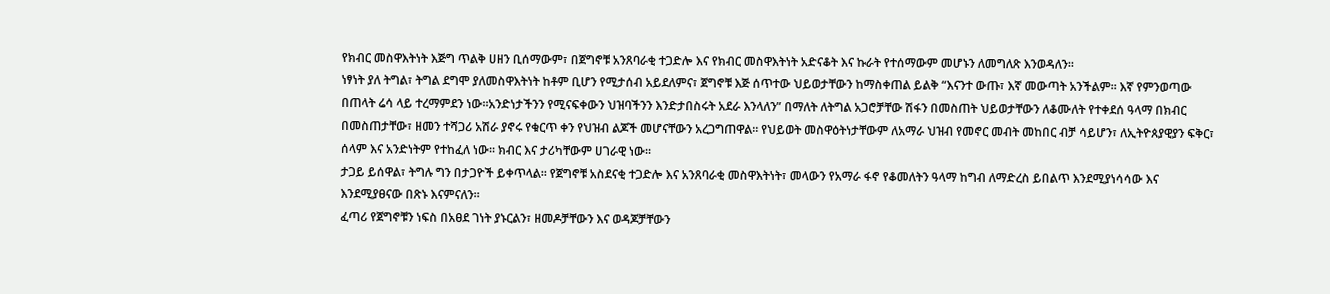የክብር መስዋእትነት እጅግ ጥልቅ ሀዘን ቢሰማውም፣ በጀግኖቹ አንጸባራቂ ተጋድሎ እና የክብር መስዋእትነት አድናቆት እና ኩራት የተሰማውም መሆኑን ለመግለጽ እንወዳለን።
ነፃነት ያለ ትግል፣ ትግል ደግሞ ያለመስዋእትነት ከቶም ቢሆን የሚታሰብ አይደለምና፣ ጀግኖቹ እጅ ሰጥተው ህይወታቸውን ከማስቀጠል ይልቅ “እናንተ ውጡ፣ እኛ መውጣት አንችልም። እኛ የምንወጣው በጠላት ሬሳ ላይ ተረማምደን ነው።አንድነታችንን የሚናፍቀውን ህዝባችንን እንድታበስሩት አደራ እንላለን” በማለት ለትግል አጋሮቻቸው ሽፋን በመስጠት ህይወታቸውን ለቆሙለት የተቀደሰ ዓላማ በክብር በመስጠታቸው፣ ዘመን ተሻጋሪ አሽራ ያኖሩ የቁርጥ ቀን የህዝብ ልጆች መሆናቸውን አረጋግጠዋል። የህይወት መስዋዕትነታቸውም ለአማራ ህዝብ የመኖር መብት መከበር ብቻ ሳይሆን፣ ለኢትዮጰያዊያን ፍቅር፣ ሰላም እና አንድነትም የተከፈለ ነው። ክብር እና ታሪካቸውም ሀገራዊ ነው።
ታጋይ ይሰዋል፣ ትግሉ ግን በታጋዮች ይቀጥላል። የጀግኖቹ አስደናቂ ተጋድሎ እና አንጸባራቂ መስዋእትነት፣ መላውን የአማራ ፋኖ የቆመለትን ዓላማ ከግብ ለማድረስ ይበልጥ እንደሚያነሳሳው እና እንደሚያፀናው በጽኑ እናምናለን።
ፈጣሪ የጀግኖቹን ነፍስ በአፀደ ገነት ያኑርልን፣ ዘመዶቻቸውን እና ወዳጆቻቸውን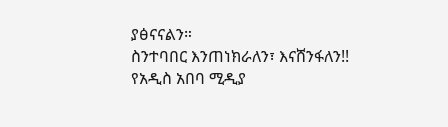ያፅናናልን።
ስንተባበር እንጠነክራለን፣ እናሸንፋለን!!
የአዲስ አበባ ሚዲያ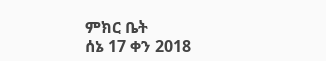ምክር ቤት
ሰኔ 17 ቀን 2018